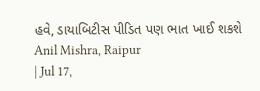હવે, ડાયાબિટીસ પીડિત પણ ભાત ખાઈ શકશે
Anil Mishra, Raipur
| Jul 17,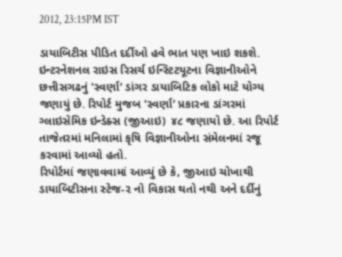2012, 23:15PM IST

ડાયાબિટીસ પીડિત દર્દીઓ હવે ભાત પણ ખાઇ શકશે. ઇન્ટરનેશનલ રાઇસ રિસર્ચ ઇન્સ્ટિટયૂટના વિજ્ઞાનીઓને છત્તીસગઢનું 'સ્વર્ણા’ ડાંગર ડાયાબિટિક લોકો માટે યોગ્ય જણાયું છે. રિપોર્ટ મુજબ 'સ્વર્ણા’ પ્રકારના ડાંગરમાં ગ્લાઇસેમિક ઇન્ડેક્સ (જીઆઇ) ૪૮ જણાયો છે. આ રિપોર્ટ તાજેતરમાં મનિલામાં કૃષિ વિજ્ઞાનીઓના સંમેલનમાં રજૂ કરવામાં આવ્યો હતો.
રિપોર્ટમાં જણાવવામાં આવ્યું છે કે, જીઆઇ ચોખાથી ડાયાબિટીસના સ્ટેજ-૨ નો વિકાસ થતો નથી અને દર્દીનું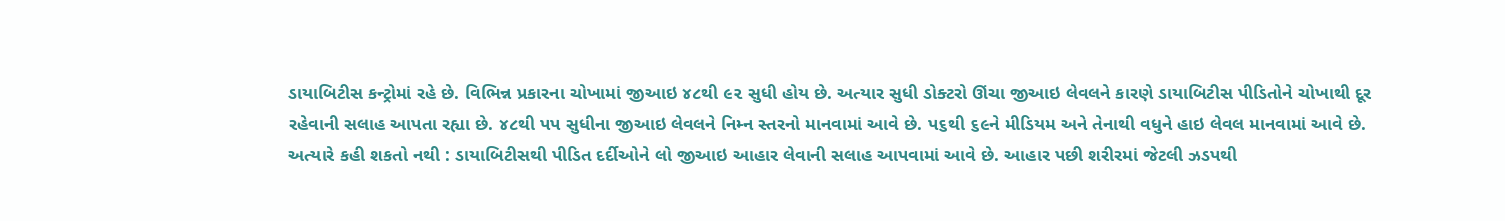ડાયાબિટીસ કન્ટ્રોમાં રહે છે. વિભિન્ન પ્રકારના ચોખામાં જીઆઇ ૪૮થી ૯૨ સુધી હોય છે. અત્યાર સુધી ડોક્ટરો ઊંચા જીઆઇ લેવલને કારણે ડાયાબિટીસ પીડિતોને ચોખાથી દૂર રહેવાની સલાહ આપતા રહ્યા છે. ૪૮થી પપ સુધીના જીઆઇ લેવલને નિમ્ન સ્તરનો માનવામાં આવે છે. પ૬થી ૬૯ને મીડિયમ અને તેનાથી વધુને હાઇ લેવલ માનવામાં આવે છે.
અત્યારે કહી શકતો નથી : ડાયાબિટીસથી પીડિત દર્દીઓને લો જીઆઇ આહાર લેવાની સલાહ આપવામાં આવે છે. આહાર પછી શરીરમાં જેટલી ઝડપથી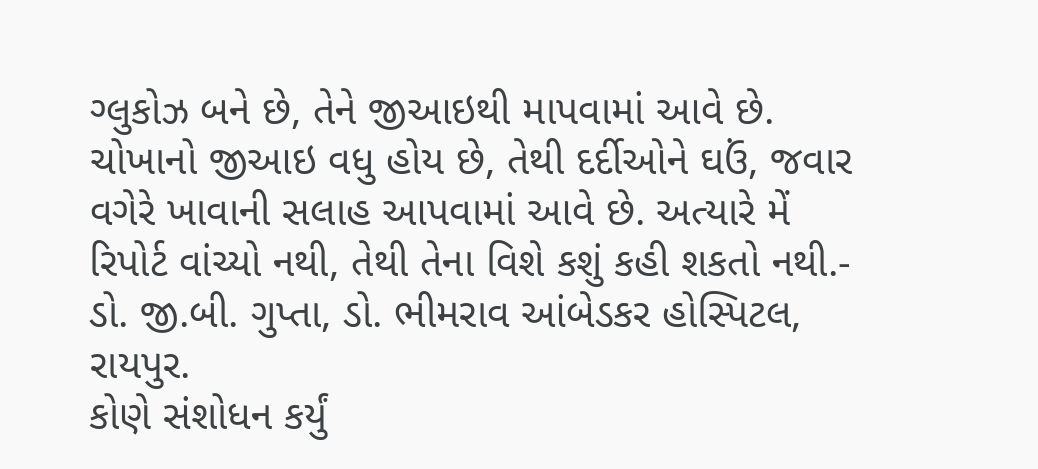ગ્લુકોઝ બને છે, તેને જીઆઇથી માપવામાં આવે છે. ચોખાનો જીઆઇ વધુ હોય છે, તેથી દર્દીઓને ઘઉં, જવાર વગેરે ખાવાની સલાહ આપવામાં આવે છે. અત્યારે મેં રિપોર્ટ વાંચ્યો નથી, તેથી તેના વિશે કશું કહી શકતો નથી.- ડો. જી.બી. ગુપ્તા, ડો. ભીમરાવ આંબેડકર હોસ્પિટલ, રાયપુર.
કોણે સંશોધન કર્યું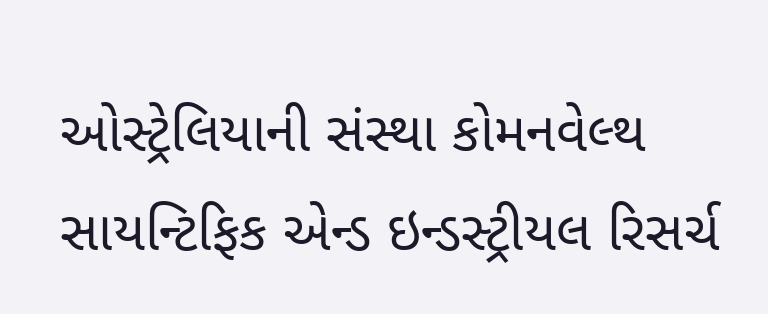ઓસ્ટ્રેલિયાની સંસ્થા કોમનવેલ્થ સાયન્ટિફિક એન્ડ ઇન્ડસ્ટ્રીયલ રિસર્ચ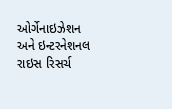ઓર્ગેનાઇઝેશન અને ઇન્ટરનેશનલ રાઇસ રિસર્ચ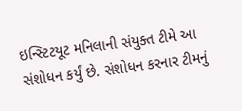ઇન્સ્ટિટયૂટ મનિલાની સંયુક્ત ટીમે આ સંશોધન કર્યું છે. સંશોધન કરનાર ટીમનું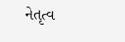નેતૃત્વ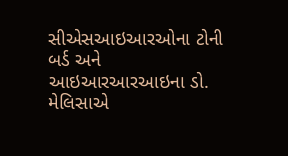સીએસઆઇઆરઓના ટોની બર્ડ અને આઇઆરઆરઆઇના ડો. મેલિસાએ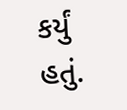કર્યું હતું.